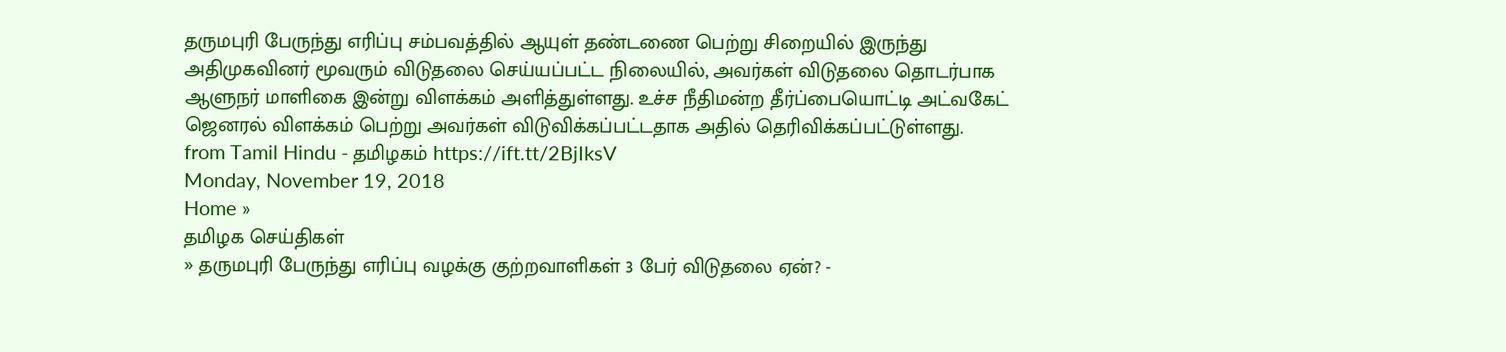தருமபுரி பேருந்து எரிப்பு சம்பவத்தில் ஆயுள் தண்டணை பெற்று சிறையில் இருந்து அதிமுகவினர் மூவரும் விடுதலை செய்யப்பட்ட நிலையில், அவர்கள் விடுதலை தொடர்பாக ஆளுநர் மாளிகை இன்று விளக்கம் அளித்துள்ளது. உச்ச நீதிமன்ற தீர்ப்பையொட்டி அட்வகேட் ஜெனரல் விளக்கம் பெற்று அவர்கள் விடுவிக்கப்பட்டதாக அதில் தெரிவிக்கப்பட்டுள்ளது.
from Tamil Hindu - தமிழகம் https://ift.tt/2BjIksV
Monday, November 19, 2018
Home »
தமிழக செய்திகள்
» தருமபுரி பேருந்து எரிப்பு வழக்கு குற்றவாளிகள் 3 பேர் விடுதலை ஏன்? -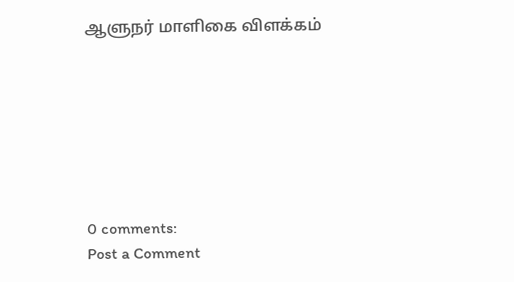ஆளுநர் மாளிகை விளக்கம்







0 comments:
Post a Comment